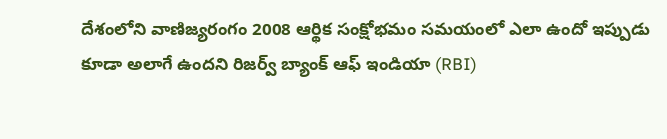దేశంలోని వాణిజ్యరంగం 2008 ఆర్థిక సంక్షోభమం సమయంలో ఎలా ఉందో ఇప్పుడు కూడా అలాగే ఉందని రిజర్వ్ బ్యాంక్ ఆఫ్ ఇండియా (RBI)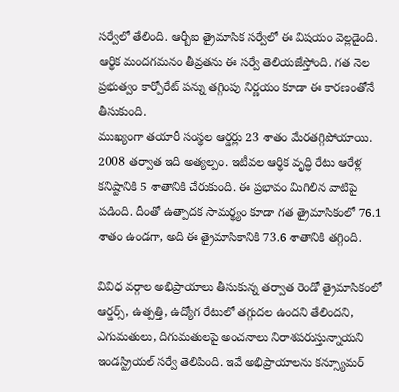సర్వేలో తేలింది. ఆర్బీఐ త్రైమాసిక సర్వేలో ఈ విషయం వెల్లడైంది. ఆర్థిక మందగమనం తీవ్రతను ఈ సర్వే తెలియజేస్తోంది. గత నెల ప్రభుత్వం కార్పోరేట్ పన్ను తగ్గింపు నిర్ణయం కూడా ఈ కారణంతోనే తీసుకుంది.
ముఖ్యంగా తయారీ సంస్థల ఆర్డర్లు 23 శాతం మేరతగ్గిపోయాయి. 2008 తర్వాత ఇది అత్యల్పం. ఇటీవల ఆర్థిక వృద్ధి రేటు ఆరేళ్ల కనిష్టానికి 5 శాతానికి చేరుకుంది. ఈ ప్రభావం మిగిలిన వాటిపై పడింది. దీంతో ఉత్పాదక సామర్థ్యం కూడా గత త్రైమాసికంలో 76.1 శాతం ఉండగా, అది ఈ త్రైమాసికానికి 73.6 శాతానికి తగ్గింది.

వివిధ వర్గాల అభిప్రాయాలు తీసుకున్న తర్వాత రెండో త్రైమాసికంలో ఆర్డర్స్, ఉత్పత్తి, ఉద్యోగ రేటులో తగ్గుదల ఉందని తేలిందని, ఎగుమతులు, దిగుమతులపై అంచనాలు నిరాశపరుస్తున్నాయని ఇండస్ట్రియల్ సర్వే తెలిపింది. ఇవే అభిప్రాయాలను కన్స్యూమర్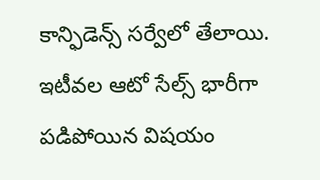కాన్ఫిడెన్స్ సర్వేలో తేలాయి.
ఇటీవల ఆటో సేల్స్ భారీగా పడిపోయిన విషయం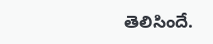తెలిసిందే.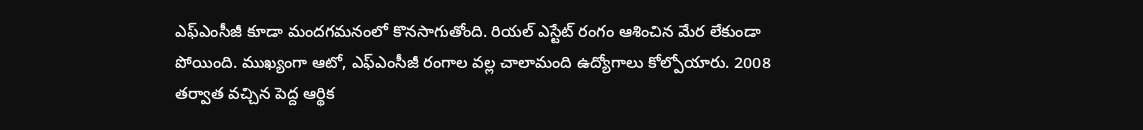ఎఫ్ఎంసీజీ కూడా మందగమనంలో కొనసాగుతోంది. రియల్ ఎస్టేట్ రంగం ఆశించిన మేర లేకుండా పోయింది. ముఖ్యంగా ఆటో, ఎఫ్ఎంసీజీ రంగాల వల్ల చాలామంది ఉద్యోగాలు కోల్పోయారు. 2008 తర్వాత వచ్చిన పెద్ద ఆర్థిక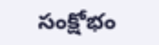సంక్షోభం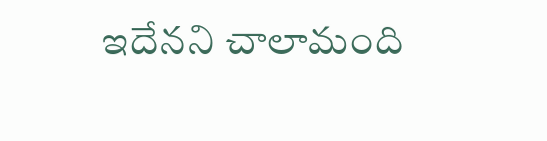ఇదేనని చాలామంది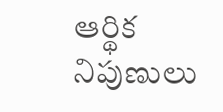ఆర్థిక నిపుణులు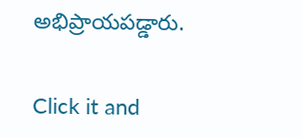అభిప్రాయపడ్డారు.


Click it and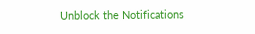Unblock the Notifications